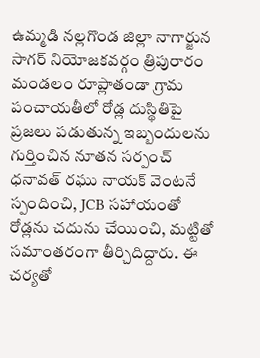ఉమ్మడి నల్లగొండ జిల్లా నాగార్జున సాగర్ నియోజకవర్గం త్రిపురారం మండలం రూప్లాతండా గ్రామ పంచాయతీలో రోడ్ల దుస్థితిపై ప్రజలు పడుతున్న ఇబ్బందులను గుర్తించిన నూతన సర్పంచ్ ధనావత్ రఘు నాయక్ వెంటనే స్పందించి, JCB సహాయంతో రోడ్లను చదును చేయించి, మట్టితో సమాంతరంగా తీర్చిదిద్దారు. ఈ చర్యతో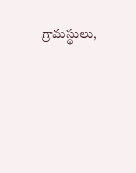గ్రామస్థులు,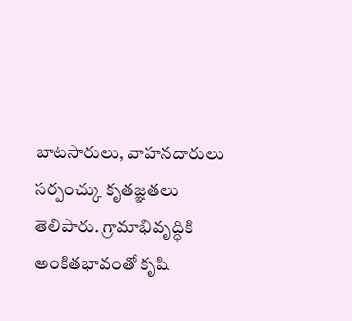బాటసారులు, వాహనదారులు సర్పంచ్కు కృతజ్ఞతలు తెలిపారు. గ్రామాభివృద్ధికి అంకితభావంతో కృషి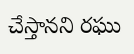చేస్తానని రఘు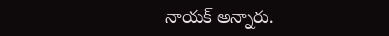నాయక్ అన్నారు.